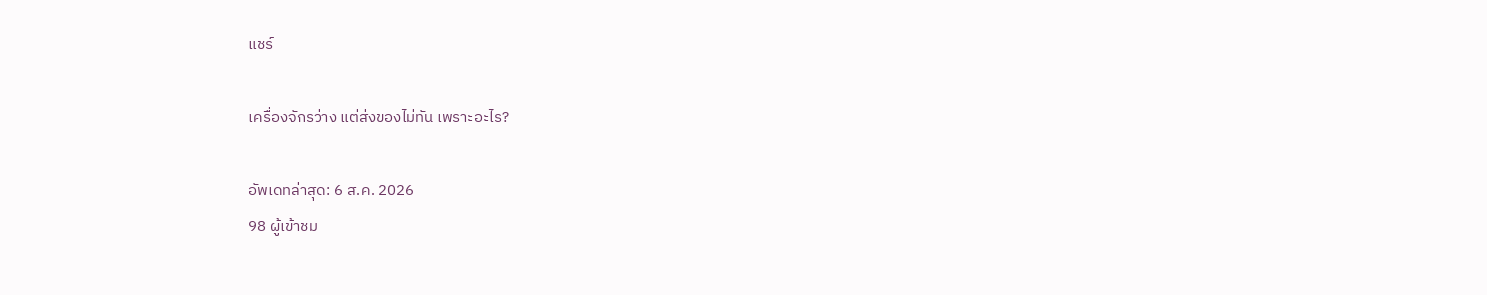แชร์

เครื่องจักรว่าง แต่ส่งของไม่ทัน เพราะอะไร?

อัพเดทล่าสุด: 6 ส.ค. 2026
98 ผู้เข้าชม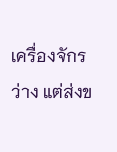เครื่องจักรว่าง แต่ส่งข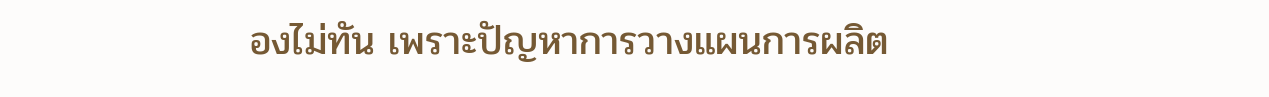องไม่ทัน เพราะปัญหาการวางแผนการผลิต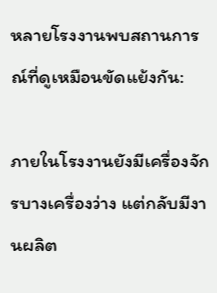หลายโรงงานพบสถานการณ์ที่ดูเหมือนขัดแย้งกัน:

ภายในโรงงานยังมีเครื่องจักรบางเครื่องว่าง แต่กลับมีงานผลิต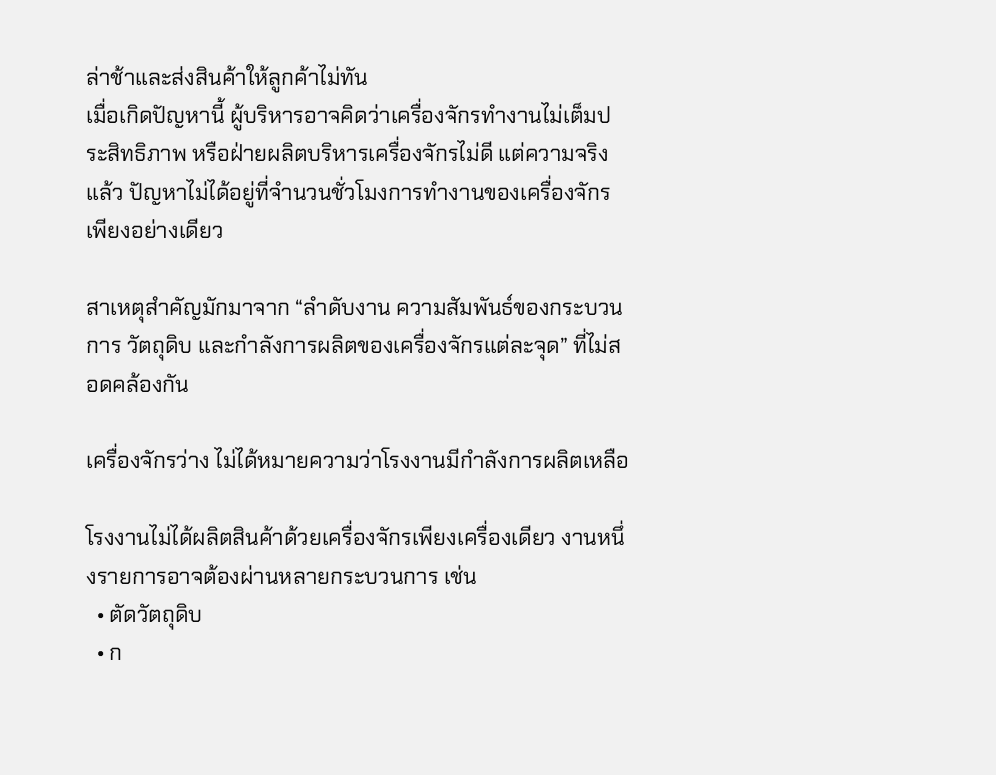ล่าช้าและส่งสินค้าให้ลูกค้าไม่ทัน
เมื่อเกิดปัญหานี้ ผู้บริหารอาจคิดว่าเครื่องจักรทำงานไม่เต็มประสิทธิภาพ หรือฝ่ายผลิตบริหารเครื่องจักรไม่ดี แต่ความจริงแล้ว ปัญหาไม่ได้อยู่ที่จำนวนชั่วโมงการทำงานของเครื่องจักรเพียงอย่างเดียว

สาเหตุสำคัญมักมาจาก “ลำดับงาน ความสัมพันธ์ของกระบวนการ วัตถุดิบ และกำลังการผลิตของเครื่องจักรแต่ละจุด” ที่ไม่สอดคล้องกัน

เครื่องจักรว่าง ไม่ได้หมายความว่าโรงงานมีกำลังการผลิตเหลือ

โรงงานไม่ได้ผลิตสินค้าด้วยเครื่องจักรเพียงเครื่องเดียว งานหนึ่งรายการอาจต้องผ่านหลายกระบวนการ เช่น
  • ตัดวัตถุดิบ
  • ก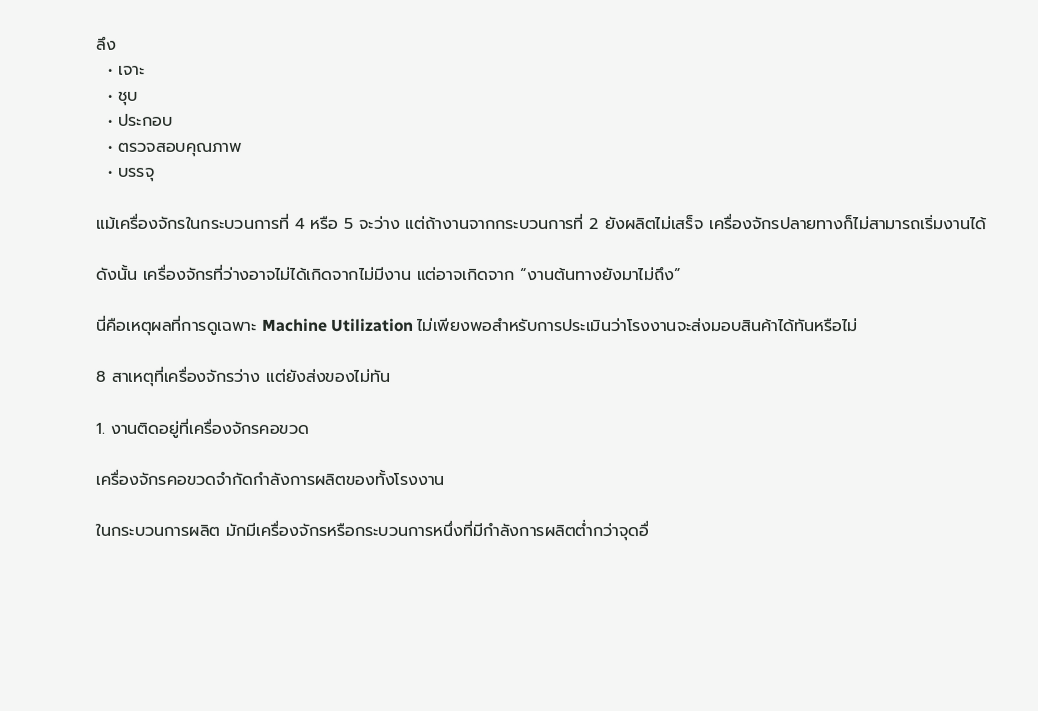ลึง
  • เจาะ
  • ชุบ
  • ประกอบ
  • ตรวจสอบคุณภาพ
  • บรรจุ

แม้เครื่องจักรในกระบวนการที่ 4 หรือ 5 จะว่าง แต่ถ้างานจากกระบวนการที่ 2 ยังผลิตไม่เสร็จ เครื่องจักรปลายทางก็ไม่สามารถเริ่มงานได้

ดังนั้น เครื่องจักรที่ว่างอาจไม่ได้เกิดจากไม่มีงาน แต่อาจเกิดจาก “งานต้นทางยังมาไม่ถึง”

นี่คือเหตุผลที่การดูเฉพาะ Machine Utilization ไม่เพียงพอสำหรับการประเมินว่าโรงงานจะส่งมอบสินค้าได้ทันหรือไม่

8 สาเหตุที่เครื่องจักรว่าง แต่ยังส่งของไม่ทัน

1. งานติดอยู่ที่เครื่องจักรคอขวด

เครื่องจักรคอขวดจำกัดกำลังการผลิตของทั้งโรงงาน

ในกระบวนการผลิต มักมีเครื่องจักรหรือกระบวนการหนึ่งที่มีกำลังการผลิตต่ำกว่าจุดอื่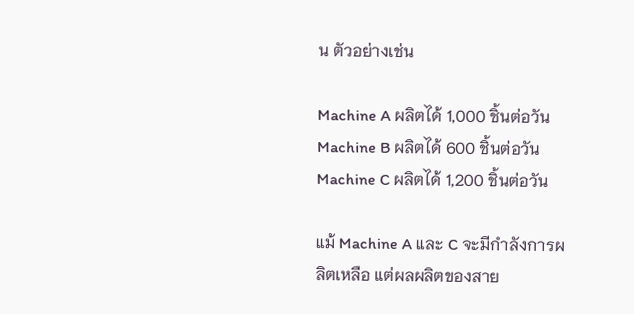น ตัวอย่างเช่น

Machine A ผลิตได้ 1,000 ชิ้นต่อวัน
Machine B ผลิตได้ 600 ชิ้นต่อวัน
Machine C ผลิตได้ 1,200 ชิ้นต่อวัน

แม้ Machine A และ C จะมีกำลังการผลิตเหลือ แต่ผลผลิตของสาย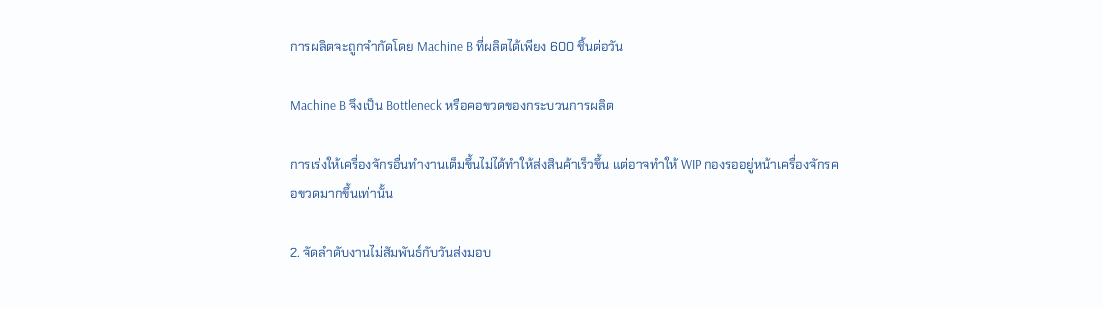การผลิตจะถูกจำกัดโดย Machine B ที่ผลิตได้เพียง 600 ชิ้นต่อวัน

Machine B จึงเป็น Bottleneck หรือคอขวดของกระบวนการผลิต

การเร่งให้เครื่องจักรอื่นทำงานเต็มขึ้นไม่ได้ทำให้ส่งสินค้าเร็วขึ้น แต่อาจทำให้ WIP กองรออยู่หน้าเครื่องจักรคอขวดมากขึ้นเท่านั้น

2. จัดลำดับงานไม่สัมพันธ์กับวันส่งมอบ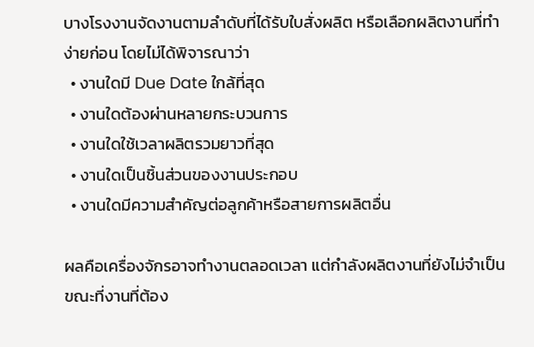บางโรงงานจัดงานตามลำดับที่ได้รับใบสั่งผลิต หรือเลือกผลิตงานที่ทำง่ายก่อน โดยไม่ได้พิจารณาว่า
  • งานใดมี Due Date ใกล้ที่สุด
  • งานใดต้องผ่านหลายกระบวนการ
  • งานใดใช้เวลาผลิตรวมยาวที่สุด
  • งานใดเป็นชิ้นส่วนของงานประกอบ
  • งานใดมีความสำคัญต่อลูกค้าหรือสายการผลิตอื่น

ผลคือเครื่องจักรอาจทำงานตลอดเวลา แต่กำลังผลิตงานที่ยังไม่จำเป็น ขณะที่งานที่ต้อง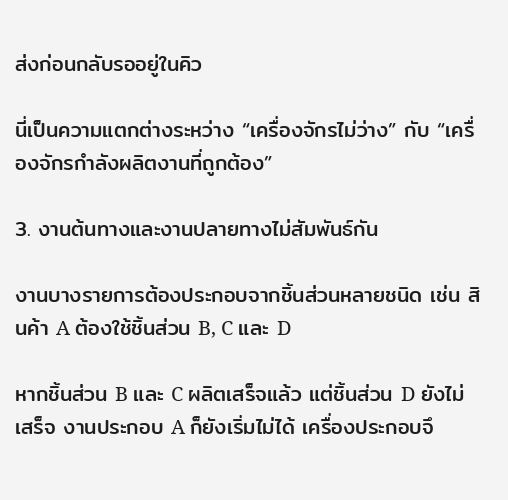ส่งก่อนกลับรออยู่ในคิว

นี่เป็นความแตกต่างระหว่าง “เครื่องจักรไม่ว่าง” กับ “เครื่องจักรกำลังผลิตงานที่ถูกต้อง”

3. งานต้นทางและงานปลายทางไม่สัมพันธ์กัน

งานบางรายการต้องประกอบจากชิ้นส่วนหลายชนิด เช่น สินค้า A ต้องใช้ชิ้นส่วน B, C และ D

หากชิ้นส่วน B และ C ผลิตเสร็จแล้ว แต่ชิ้นส่วน D ยังไม่เสร็จ งานประกอบ A ก็ยังเริ่มไม่ได้ เครื่องประกอบจึ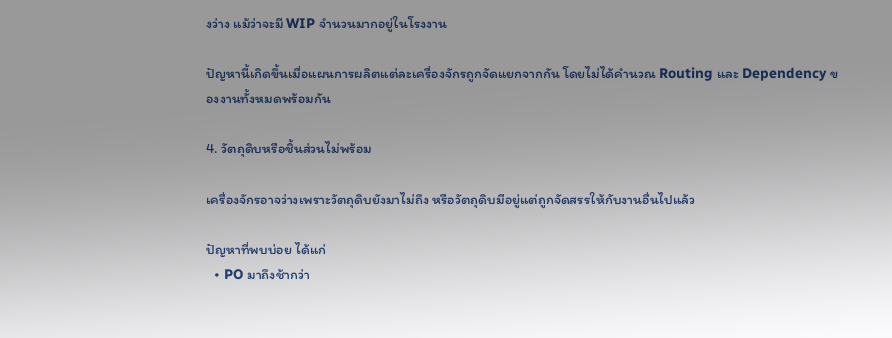งว่าง แม้ว่าจะมี WIP จำนวนมากอยู่ในโรงงาน

ปัญหานี้เกิดขึ้นเมื่อแผนการผลิตแต่ละเครื่องจักรถูกจัดแยกจากกัน โดยไม่ได้คำนวณ Routing และ Dependency ของงานทั้งหมดพร้อมกัน

4. วัตถุดิบหรือชิ้นส่วนไม่พร้อม

เครื่องจักรอาจว่างเพราะวัตถุดิบยังมาไม่ถึง หรือวัตถุดิบมีอยู่แต่ถูกจัดสรรให้กับงานอื่นไปแล้ว

ปัญหาที่พบบ่อย ได้แก่
  • PO มาถึงช้ากว่า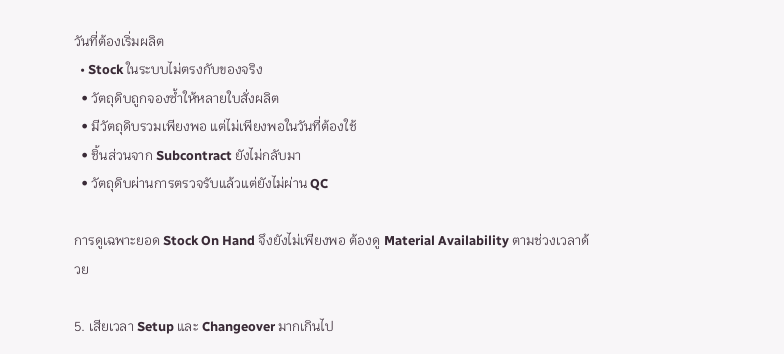วันที่ต้องเริ่มผลิต
  • Stock ในระบบไม่ตรงกับของจริง
  • วัตถุดิบถูกจองซ้ำให้หลายใบสั่งผลิต
  • มีวัตถุดิบรวมเพียงพอ แต่ไม่เพียงพอในวันที่ต้องใช้
  • ชิ้นส่วนจาก Subcontract ยังไม่กลับมา
  • วัตถุดิบผ่านการตรวจรับแล้วแต่ยังไม่ผ่าน QC

การดูเฉพาะยอด Stock On Hand จึงยังไม่เพียงพอ ต้องดู Material Availability ตามช่วงเวลาด้วย

5. เสียเวลา Setup และ Changeover มากเกินไป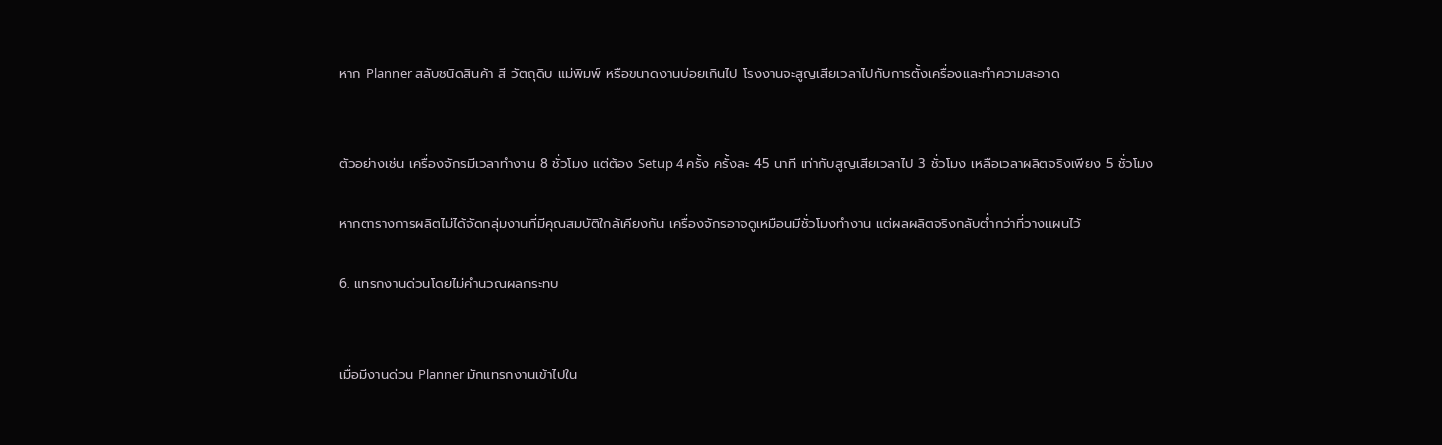หาก Planner สลับชนิดสินค้า สี วัตถุดิบ แม่พิมพ์ หรือขนาดงานบ่อยเกินไป โรงงานจะสูญเสียเวลาไปกับการตั้งเครื่องและทำความสะอาด


ตัวอย่างเช่น เครื่องจักรมีเวลาทำงาน 8 ชั่วโมง แต่ต้อง Setup 4 ครั้ง ครั้งละ 45 นาที เท่ากับสูญเสียเวลาไป 3 ชั่วโมง เหลือเวลาผลิตจริงเพียง 5 ชั่วโมง

หากตารางการผลิตไม่ได้จัดกลุ่มงานที่มีคุณสมบัติใกล้เคียงกัน เครื่องจักรอาจดูเหมือนมีชั่วโมงทำงาน แต่ผลผลิตจริงกลับต่ำกว่าที่วางแผนไว้

6. แทรกงานด่วนโดยไม่คำนวณผลกระทบ


เมื่อมีงานด่วน Planner มักแทรกงานเข้าไปใน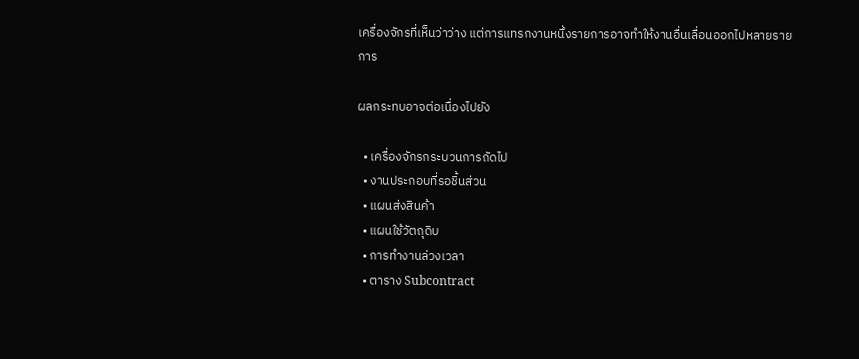เครื่องจักรที่เห็นว่าว่าง แต่การแทรกงานหนึ่งรายการอาจทำให้งานอื่นเลื่อนออกไปหลายรายการ

ผลกระทบอาจต่อเนื่องไปยัง

  • เครื่องจักรกระบวนการถัดไป
  • งานประกอบที่รอชิ้นส่วน
  • แผนส่งสินค้า
  • แผนใช้วัตถุดิบ
  • การทำงานล่วงเวลา
  • ตาราง Subcontract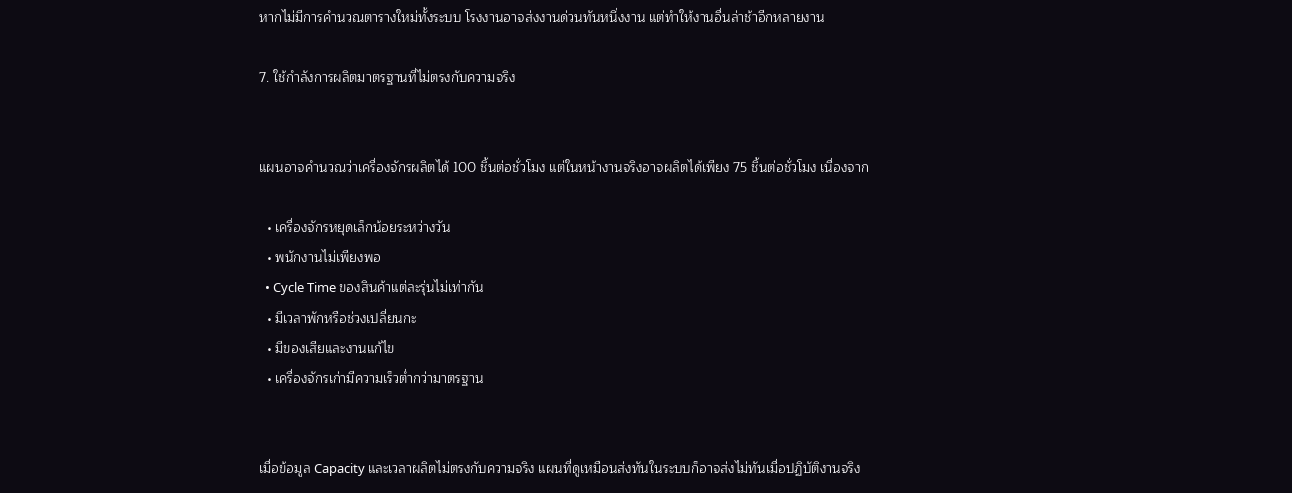หากไม่มีการคำนวณตารางใหม่ทั้งระบบ โรงงานอาจส่งงานด่วนทันหนึ่งงาน แต่ทำให้งานอื่นล่าช้าอีกหลายงาน

7. ใช้กำลังการผลิตมาตรฐานที่ไม่ตรงกับความจริง


แผนอาจคำนวณว่าเครื่องจักรผลิตได้ 100 ชิ้นต่อชั่วโมง แต่ในหน้างานจริงอาจผลิตได้เพียง 75 ชิ้นต่อชั่วโมง เนื่องจาก

  • เครื่องจักรหยุดเล็กน้อยระหว่างวัน
  • พนักงานไม่เพียงพอ
  • Cycle Time ของสินค้าแต่ละรุ่นไม่เท่ากัน
  • มีเวลาพักหรือช่วงเปลี่ยนกะ
  • มีของเสียและงานแก้ไข
  • เครื่องจักรเก่ามีความเร็วต่ำกว่ามาตรฐาน


เมื่อข้อมูล Capacity และเวลาผลิตไม่ตรงกับความจริง แผนที่ดูเหมือนส่งทันในระบบก็อาจส่งไม่ทันเมื่อปฏิบัติงานจริง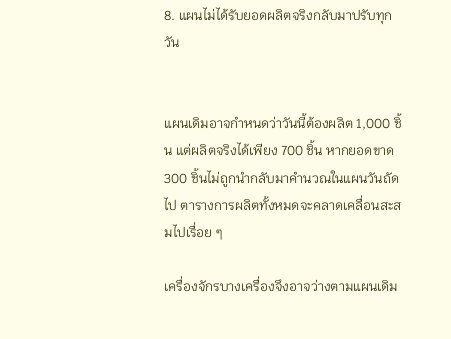8. แผนไม่ได้รับยอดผลิตจริงกลับมาปรับทุกวัน


แผนเดิมอาจกำหนดว่าวันนี้ต้องผลิต 1,000 ชิ้น แต่ผลิตจริงได้เพียง 700 ชิ้น หากยอดขาด 300 ชิ้นไม่ถูกนำกลับมาคำนวณในแผนวันถัดไป ตารางการผลิตทั้งหมดจะคลาดเคลื่อนสะสมไปเรื่อย ๆ

เครื่องจักรบางเครื่องจึงอาจว่างตามแผนเดิม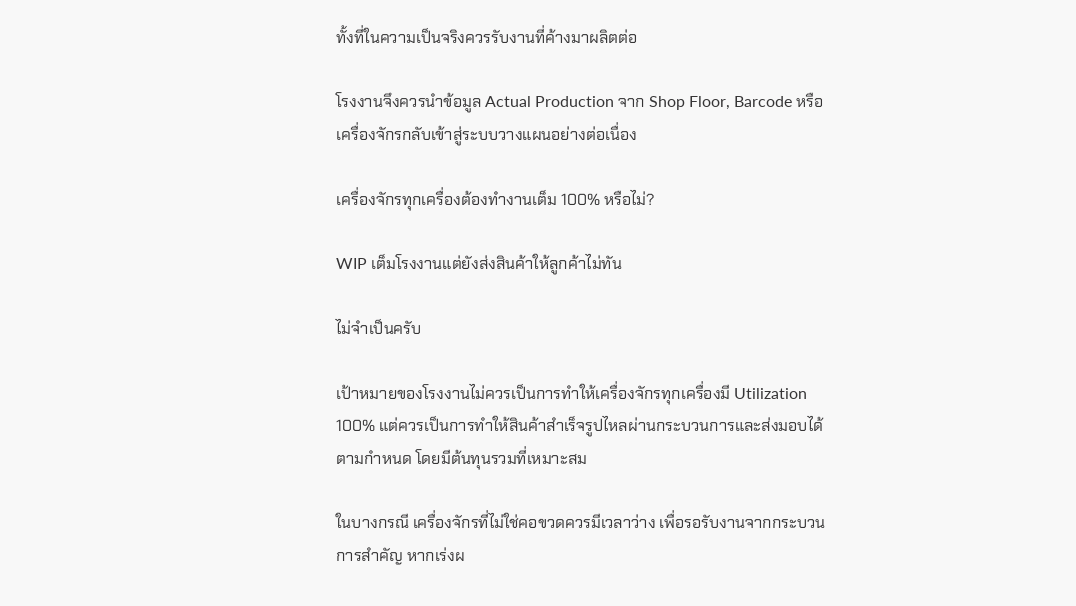ทั้งที่ในความเป็นจริงควรรับงานที่ค้างมาผลิตต่อ

โรงงานจึงควรนำข้อมูล Actual Production จาก Shop Floor, Barcode หรือเครื่องจักรกลับเข้าสู่ระบบวางแผนอย่างต่อเนื่อง

เครื่องจักรทุกเครื่องต้องทำงานเต็ม 100% หรือไม่?

WIP เต็มโรงงานแต่ยังส่งสินค้าให้ลูกค้าไม่ทัน

ไม่จำเป็นครับ

เป้าหมายของโรงงานไม่ควรเป็นการทำให้เครื่องจักรทุกเครื่องมี Utilization 100% แต่ควรเป็นการทำให้สินค้าสำเร็จรูปไหลผ่านกระบวนการและส่งมอบได้ตามกำหนด โดยมีต้นทุนรวมที่เหมาะสม

ในบางกรณี เครื่องจักรที่ไม่ใช่คอขวดควรมีเวลาว่าง เพื่อรอรับงานจากกระบวนการสำคัญ หากเร่งผ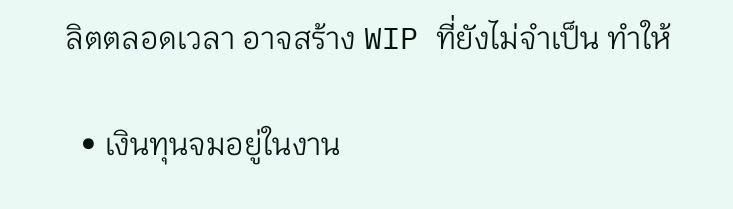ลิตตลอดเวลา อาจสร้าง WIP ที่ยังไม่จำเป็น ทำให้

  • เงินทุนจมอยู่ในงาน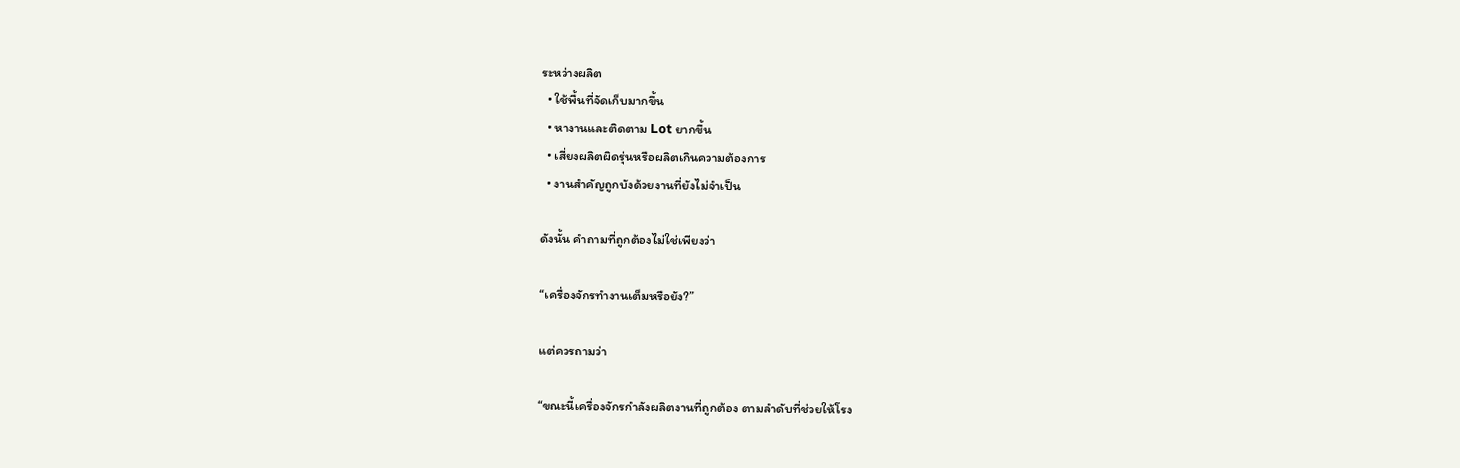ระหว่างผลิต
  • ใช้พื้นที่จัดเก็บมากขึ้น
  • หางานและติดตาม Lot ยากขึ้น
  • เสี่ยงผลิตผิดรุ่นหรือผลิตเกินความต้องการ
  • งานสำคัญถูกบังด้วยงานที่ยังไม่จำเป็น

ดังนั้น คำถามที่ถูกต้องไม่ใช่เพียงว่า

“เครื่องจักรทำงานเต็มหรือยัง?”

แต่ควรถามว่า

“ขณะนี้เครื่องจักรกำลังผลิตงานที่ถูกต้อง ตามลำดับที่ช่วยให้โรง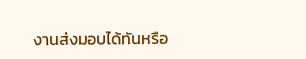งานส่งมอบได้ทันหรือ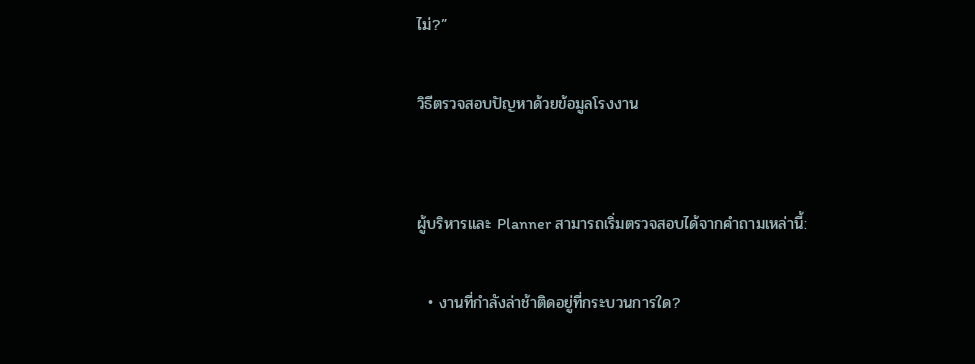ไม่?”

วิธีตรวจสอบปัญหาด้วยข้อมูลโรงงาน


ผู้บริหารและ Planner สามารถเริ่มตรวจสอบได้จากคำถามเหล่านี้:

  • งานที่กำลังล่าช้าติดอยู่ที่กระบวนการใด?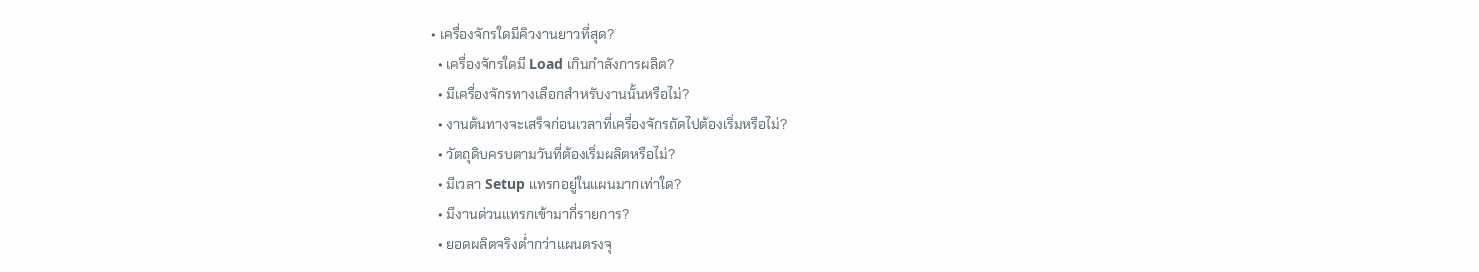• เครื่องจักรใดมีคิวงานยาวที่สุด?
  • เครื่องจักรใดมี Load เกินกำลังการผลิต?
  • มีเครื่องจักรทางเลือกสำหรับงานนั้นหรือไม่?
  • งานต้นทางจะเสร็จก่อนเวลาที่เครื่องจักรถัดไปต้องเริ่มหรือไม่?
  • วัตถุดิบครบตามวันที่ต้องเริ่มผลิตหรือไม่?
  • มีเวลา Setup แทรกอยู่ในแผนมากเท่าใด?
  • มีงานด่วนแทรกเข้ามากี่รายการ?
  • ยอดผลิตจริงต่ำกว่าแผนตรงจุ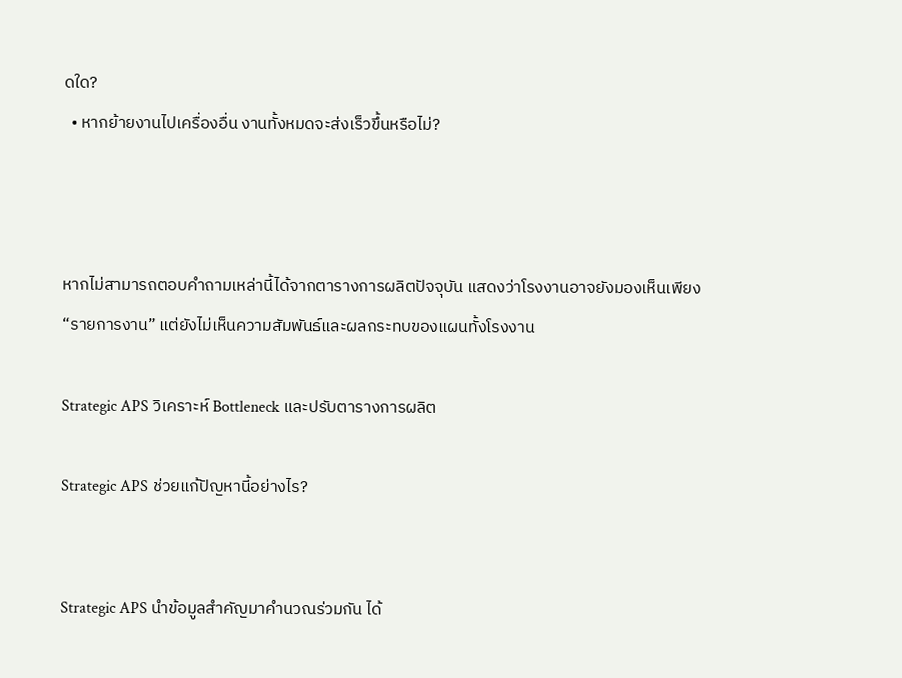ดใด?
  • หากย้ายงานไปเครื่องอื่น งานทั้งหมดจะส่งเร็วขึ้นหรือไม่?



หากไม่สามารถตอบคำถามเหล่านี้ได้จากตารางการผลิตปัจจุบัน แสดงว่าโรงงานอาจยังมองเห็นเพียง “รายการงาน” แต่ยังไม่เห็นความสัมพันธ์และผลกระทบของแผนทั้งโรงงาน

Strategic APS วิเคราะห์ Bottleneck และปรับตารางการผลิต

Strategic APS ช่วยแก้ปัญหานี้อย่างไร?


Strategic APS นำข้อมูลสำคัญมาคำนวณร่วมกัน ได้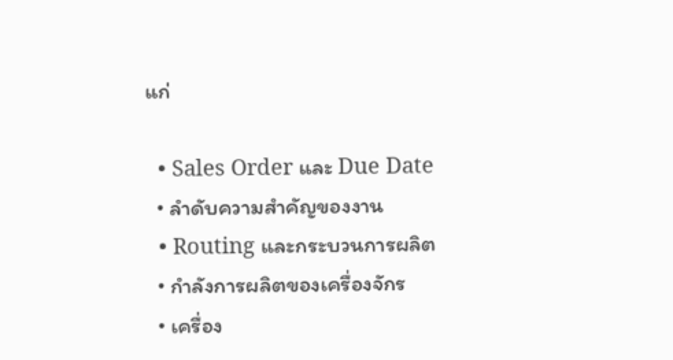แก่

  • Sales Order และ Due Date
  • ลำดับความสำคัญของงาน
  • Routing และกระบวนการผลิต
  • กำลังการผลิตของเครื่องจักร
  • เครื่อง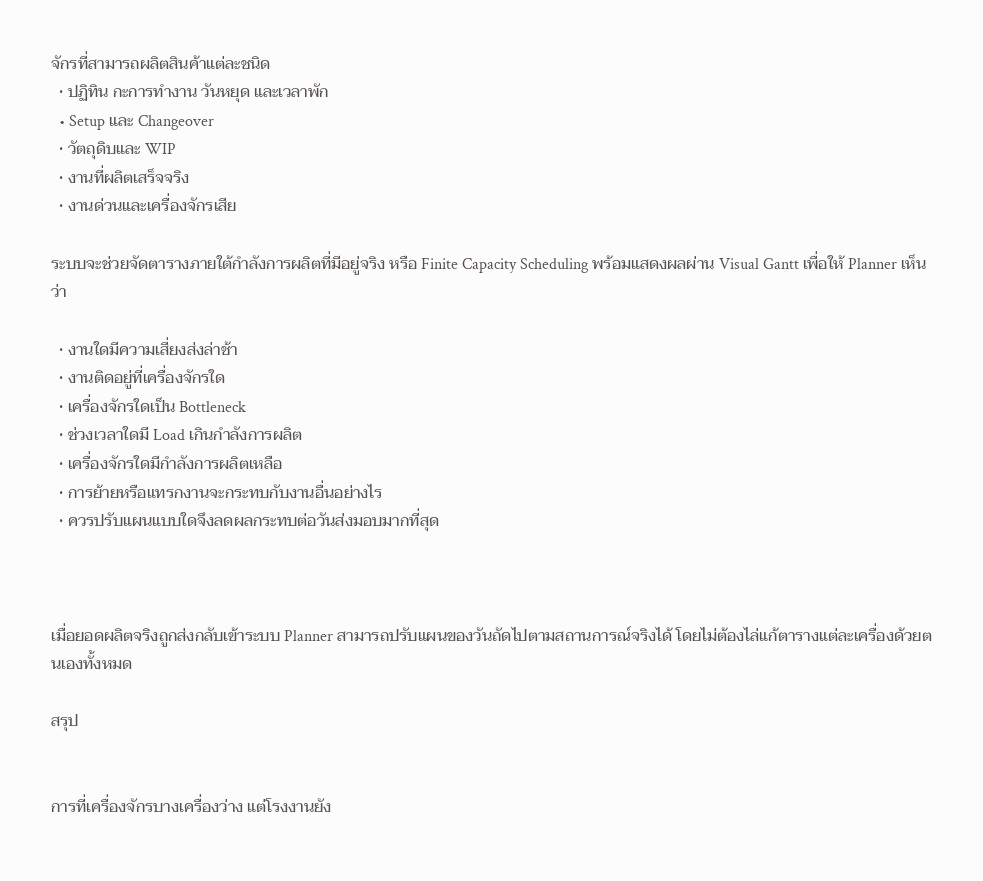จักรที่สามารถผลิตสินค้าแต่ละชนิด
  • ปฏิทิน กะการทำงาน วันหยุด และเวลาพัก
  • Setup และ Changeover
  • วัตถุดิบและ WIP
  • งานที่ผลิตเสร็จจริง
  • งานด่วนและเครื่องจักรเสีย

ระบบจะช่วยจัดตารางภายใต้กำลังการผลิตที่มีอยู่จริง หรือ Finite Capacity Scheduling พร้อมแสดงผลผ่าน Visual Gantt เพื่อให้ Planner เห็นว่า

  • งานใดมีความเสี่ยงส่งล่าช้า
  • งานติดอยู่ที่เครื่องจักรใด
  • เครื่องจักรใดเป็น Bottleneck
  • ช่วงเวลาใดมี Load เกินกำลังการผลิต
  • เครื่องจักรใดมีกำลังการผลิตเหลือ
  • การย้ายหรือแทรกงานจะกระทบกับงานอื่นอย่างไร
  • ควรปรับแผนแบบใดจึงลดผลกระทบต่อวันส่งมอบมากที่สุด



เมื่อยอดผลิตจริงถูกส่งกลับเข้าระบบ Planner สามารถปรับแผนของวันถัดไปตามสถานการณ์จริงได้ โดยไม่ต้องไล่แก้ตารางแต่ละเครื่องด้วยตนเองทั้งหมด

สรุป


การที่เครื่องจักรบางเครื่องว่าง แต่โรงงานยัง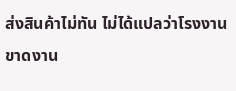ส่งสินค้าไม่ทัน ไม่ได้แปลว่าโรงงานขาดงาน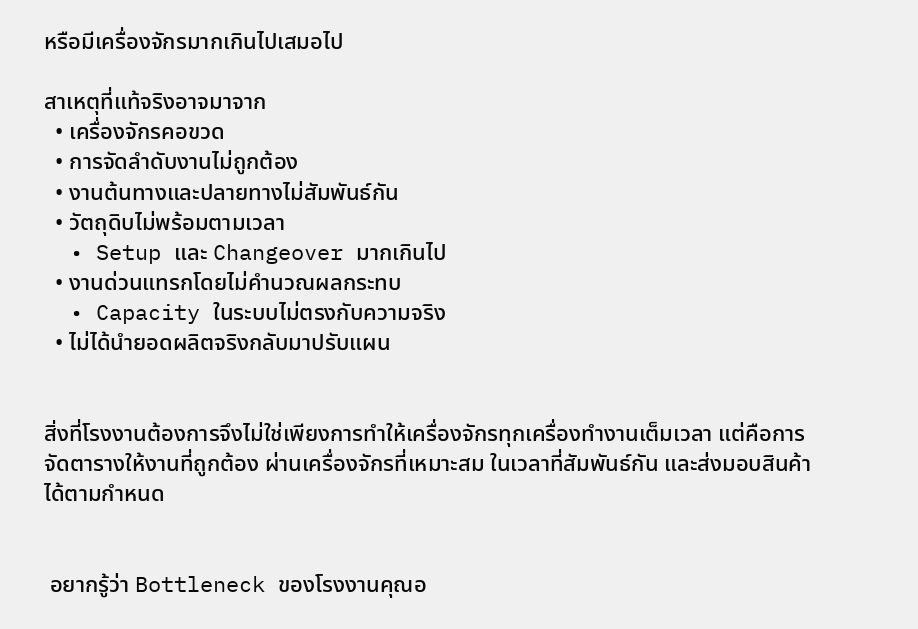หรือมีเครื่องจักรมากเกินไปเสมอไป

สาเหตุที่แท้จริงอาจมาจาก
  • เครื่องจักรคอขวด
  • การจัดลำดับงานไม่ถูกต้อง
  • งานต้นทางและปลายทางไม่สัมพันธ์กัน
  • วัตถุดิบไม่พร้อมตามเวลา
  • Setup และ Changeover มากเกินไป
  • งานด่วนแทรกโดยไม่คำนวณผลกระทบ
  • Capacity ในระบบไม่ตรงกับความจริง
  • ไม่ได้นำยอดผลิตจริงกลับมาปรับแผน


สิ่งที่โรงงานต้องการจึงไม่ใช่เพียงการทำให้เครื่องจักรทุกเครื่องทำงานเต็มเวลา แต่คือการจัดตารางให้งานที่ถูกต้อง ผ่านเครื่องจักรที่เหมาะสม ในเวลาที่สัมพันธ์กัน และส่งมอบสินค้าได้ตามกำหนด


 อยากรู้ว่า Bottleneck ของโรงงานคุณอ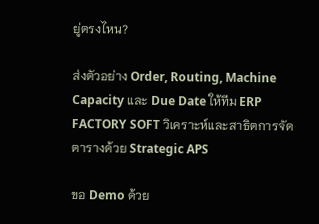ยู่ตรงไหน?

ส่งตัวอย่าง Order, Routing, Machine Capacity และ Due Date ให้ทีม ERP FACTORY SOFT วิเคราะห์และสาธิตการจัดตารางด้วย Strategic APS

ขอ Demo ด้วย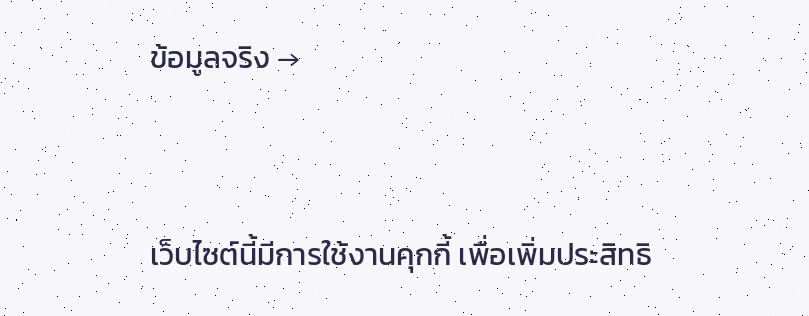ข้อมูลจริง →


เว็บไซต์นี้มีการใช้งานคุกกี้ เพื่อเพิ่มประสิทธิ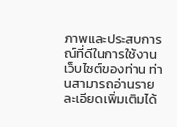ภาพและประสบการณ์ที่ดีในการใช้งานเว็บไซต์ของท่าน ท่านสามารถอ่านรายละเอียดเพิ่มเติมได้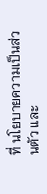ที่ นโยบายความเป็นส่วนตัว และ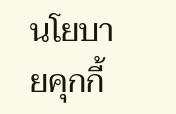นโยบายคุกกี้